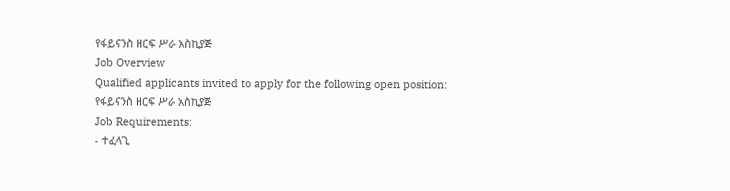የፋይናንስ ዘርፍ ሥራ አስኪያጅ
Job Overview
Qualified applicants invited to apply for the following open position:
የፋይናንስ ዘርፍ ሥራ አስኪያጅ
Job Requirements:
- ተፈላጊ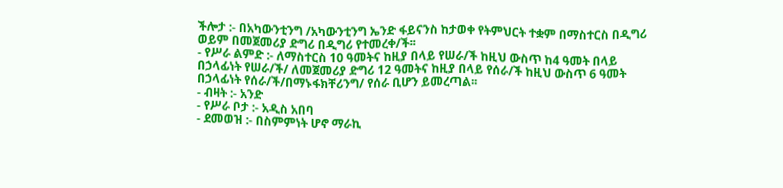ችሎታ :- በአካውንቲንግ /አካውንቲንግ ኤንድ ፋይናንስ ከታወቀ የትምህርት ተቋም በማስተርስ በዲግሪ ወይም በመጀመሪያ ድግሪ በዲግሪ የተመረቀ/ች፡፡
- የሥራ ልምድ :- ለማስተርስ 10 ዓመትና ከዚያ በላይ የሠራ/ች ከዚህ ውስጥ ከ4 ዓመት በላይ በኃላፊነት የሠራ/ች/ ለመጀመሪያ ድግሪ 12 ዓመትና ከዚያ በላይ የሰራ/ች ከዚህ ውስጥ 6 ዓመት በኃላፊነት የሰራ/ች/በማኑፋክቸሪንግ/ የሰራ ቢሆን ይመረጣል፡፡
- ብዛት :- አንድ
- የሥራ ቦታ :- አዲስ አበባ
- ደመወዝ :- በስምምነት ሆኖ ማራኪ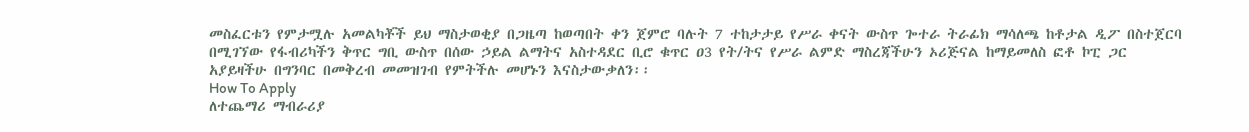መስፈርቱን የምታሟሉ አመልካቾች ይህ ማስታወቂያ በጋዜጣ ከወጣበት ቀን ጀምሮ ባሉት 7 ተከታታይ የሥራ ቀናት ውስጥ ጐተራ ትራፊክ ማሳለጫ ከቶታል ዲፖ በስተጀርባ በሚገኘው የፋብሪካችን ቅጥር ግቢ ውስጥ በሰው ኃይል ልማትና አስተዳደር ቢሮ ቁጥር ዐ3 የት/ትና የሥራ ልምድ ማስረጃችሁን ኦሪጅናል ከማይመለስ ፎቶ ኮፒ ጋር አያይዛችሁ በግንባር በመቅረብ መመዝገብ የምትችሉ መሆኑን እናስታውቃለን፡፡
How To Apply
ለተጨማሪ ማብራሪያ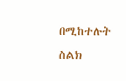በሚከተሉት ስልክ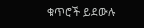ቁጥሮች ይደውሉ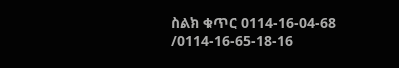ስልክ ቁጥር 0114-16-04-68 /0114-16-65-18-16